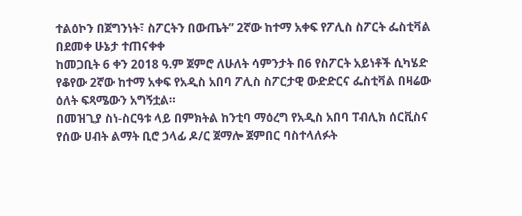ተልዕኮን በጀግንነት፣ ስፖርትን በውጤት” 2ኛው ከተማ አቀፍ የፖሊስ ስፖርት ፌስቲቫል በደመቀ ሁኔታ ተጠናቀቀ
ከመጋቢት 6 ቀን 2018 ዓ.ም ጀምሮ ለሁለት ሳምንታት በ6 የስፖርት አይነቶች ሲካሄድ የቆየው 2ኛው ከተማ አቀፍ የአዲስ አበባ ፖሊስ ስፖርታዊ ውድድርና ፌስቲቫል በዛሬው ዕለት ፍጻሜውን አግኝቷል።
በመዝጊያ ስነ-ስርዓቱ ላይ በምክትል ከንቲባ ማዕረግ የአዲስ አበባ ፐብሊክ ሰርቪስና የሰው ሀብት ልማት ቢሮ ኃላፊ ዶ/ር ጀማሎ ጀምበር ባስተላለፉት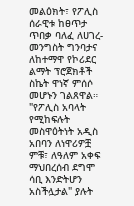መልዕክት፣ የፖሊስ ሰራዊቱ ከፀጥታ ጥበቃ ባለፈ ለሀገረ-መንግስት ግንባታና ለከተማዋ የኮሪደር ልማት ፕሮጀክቶች ስኬት ዋነኛ ምሰሶ መሆኑን ገልጸዋል።
"የፖሊስ አባላት የሚከፍሉት መስዋዕትነት አዲስ አበባን ለነዋሪዎቿ ምቹ፣ ለዓለም አቀፍ ማህበረሰብ ደግሞ ሳቢ እንድትሆን አስችሏታል" ያሉት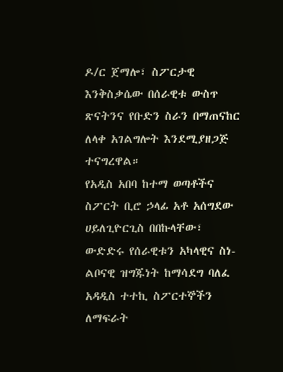ዶ/ር ጀማሎ፣ ስፖርታዊ እንቅስቃሴው በሰራዊቱ ውስጥ ጽናትንና የቡድን ስራን በማጠናከር ለላቀ አገልግሎት እንደሚያዘጋጅ ተናግረዋል።
የአዲስ አበባ ከተማ ወጣቶችና ስፖርት ቢሮ ኃላፊ አቶ አሰግደው ሀይለጊዮርጊስ በበኩላቸው፣ ውድድሩ የሰራዊቱን አካላዊና ስነ-ልቦናዊ ዝግጁነት ከማሳደግ ባለፈ አዳዲስ ተተኪ ስፖርተኞችን ለማፍራት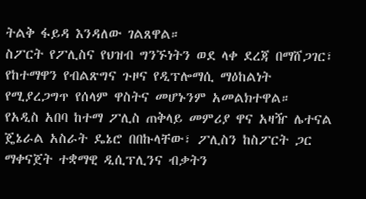ትልቅ ፋይዳ እንዳለው ገልጸዋል።
ስፖርት የፖሊስና የህዝብ ግንኙነትን ወደ ላቀ ደረጃ በማሸጋገር፣ የከተማዋን የብልጽግና ጉዞና የዲፕሎማሲ ማዕከልነት የሚያረጋግጥ የሰላም ዋስትና መሆኑንም አመልክተዋል።
የአዲስ አበባ ከተማ ፖሊስ ጠቅላይ መምሪያ ዋና አዛዥ ሌተናል ጄኔራል አስራት ዴኔሮ በበኩላቸው፣ ፖሊስን ከስፖርት ጋር ማቀናጀት ተቋማዊ ዲሲፕሊንና ብቃትን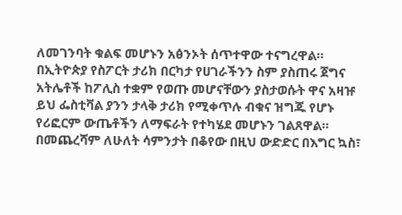ለመገንባት ቁልፍ መሆኑን አፅንኦት ሰጥተዋው ተናግረዋል።
በኢትዮጵያ የስፖርት ታሪክ በርካታ የሀገራችንን ስም ያስጠሩ ጀግና አትሌቶች ከፖሊስ ተቋም የወጡ መሆናቸውን ያስታወሱት ዋና አዛዡ ይህ ፌስቲቫል ያንን ታላቅ ታሪክ የሚቀጥሉ ብቁና ዝግጁ የሆኑ የሪፎርም ውጤቶችን ለማፍራት የተካሄደ መሆኑን ገልጸዋል።
በመጨረሻም ለሁለት ሳምንታት በቆየው በዚህ ውድድር በእግር ኳስ፣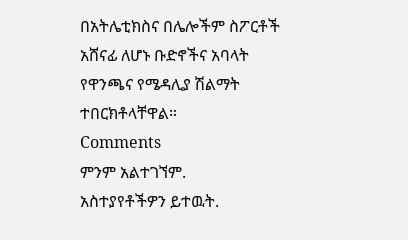በአትሌቲክስና በሌሎችም ስፖርቶች አሸናፊ ለሆኑ ቡድኖችና አባላት የዋንጫና የሜዳሊያ ሽልማት ተበርክቶላቸዋል።
Comments
ምንም አልተገኘም.
አስተያየቶችዎን ይተዉት.